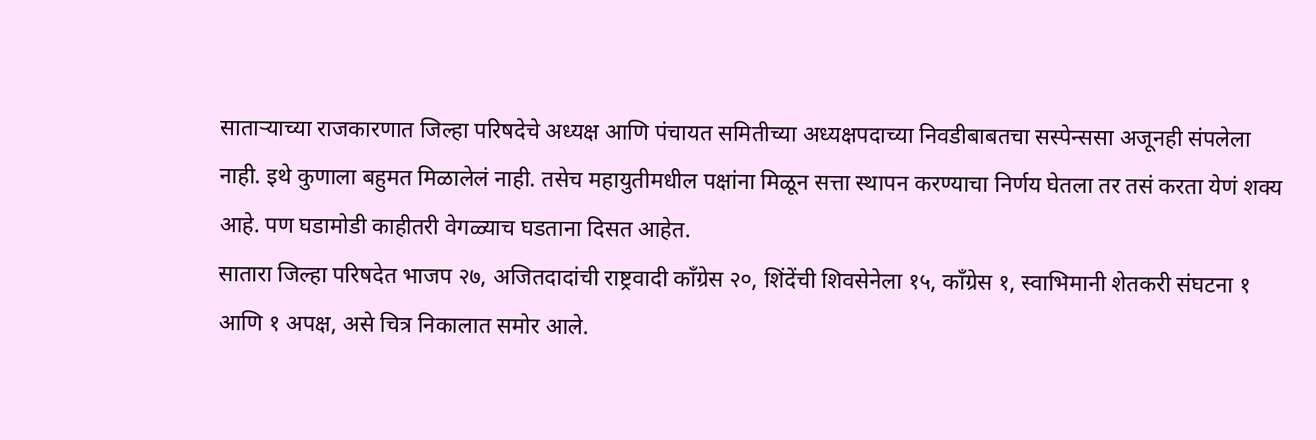साताऱ्याच्या राजकारणात जिल्हा परिषदेचे अध्यक्ष आणि पंचायत समितीच्या अध्यक्षपदाच्या निवडीबाबतचा सस्पेन्ससा अजूनही संपलेला नाही. इथे कुणाला बहुमत मिळालेलं नाही. तसेच महायुतीमधील पक्षांना मिळून सत्ता स्थापन करण्याचा निर्णय घेतला तर तसं करता येणं शक्य आहे. पण घडामोडी काहीतरी वेगळ्याच घडताना दिसत आहेत.
सातारा जिल्हा परिषदेत भाजप २७, अजितदादांची राष्ट्रवादी काँग्रेस २०, शिंदेंची शिवसेनेला १५, काँग्रेस १, स्वाभिमानी शेतकरी संघटना १ आणि १ अपक्ष, असे चित्र निकालात समोर आले.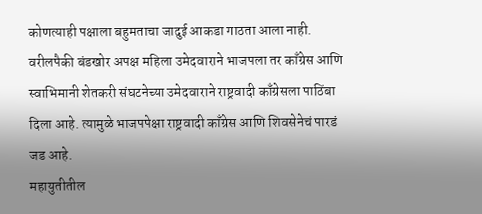कोणत्याही पक्षाला बहुमताचा जादुई आकडा गाठता आला नाही. वरीलपैकी बंडखोर अपक्ष महिला उमेदवाराने भाजपला तर काँग्रेस आणि स्वाभिमानी शेतकरी संघटनेच्या उमेदवाराने राष्ट्रवादी काँग्रेसला पाठिंबा दिला आहे. त्यामुळे भाजपपेक्षा राष्ट्रवादी काँग्रेस आणि शिवसेनेचं पारडं जड आहे.
महायुतीतील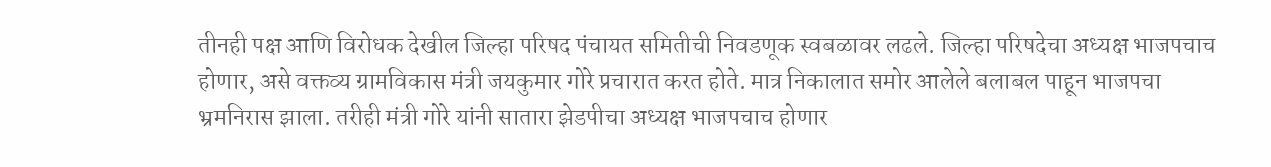तीनही पक्ष आणि विरोधक देखील जिल्हा परिषद पंचायत समितीची निवडणूक स्वबळावर लढले. जिल्हा परिषदेचा अध्यक्ष भाजपचाच होणार, असे वक्तव्य ग्रामविकास मंत्री जयकुमार गोरे प्रचारात करत होते. मात्र निकालात समोर आलेले बलाबल पाहून भाजपचा भ्रमनिरास झाला. तरीही मंत्री गोरे यांनी सातारा झेडपीचा अध्यक्ष भाजपचाच होणार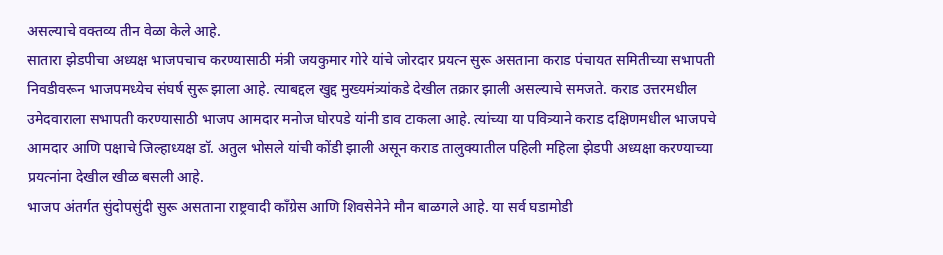असल्याचे वक्तव्य तीन वेळा केले आहे.
सातारा झेडपीचा अध्यक्ष भाजपचाच करण्यासाठी मंत्री जयकुमार गोरे यांचे जोरदार प्रयत्न सुरू असताना कराड पंचायत समितीच्या सभापती निवडीवरून भाजपमध्येच संघर्ष सुरू झाला आहे. त्याबद्दल खुद्द मुख्यमंत्र्यांकडे देखील तक्रार झाली असल्याचे समजते. कराड उत्तरमधील उमेदवाराला सभापती करण्यासाठी भाजप आमदार मनोज घोरपडे यांनी डाव टाकला आहे. त्यांच्या या पवित्र्याने कराड दक्षिणमधील भाजपचे आमदार आणि पक्षाचे जिल्हाध्यक्ष डॉ. अतुल भोसले यांची कोंडी झाली असून कराड तालुक्यातील पहिली महिला झेडपी अध्यक्षा करण्याच्या प्रयत्नांना देखील खीळ बसली आहे.
भाजप अंतर्गत सुंदोपसुंदी सुरू असताना राष्ट्रवादी काँग्रेस आणि शिवसेनेने मौन बाळगले आहे. या सर्व घडामोडी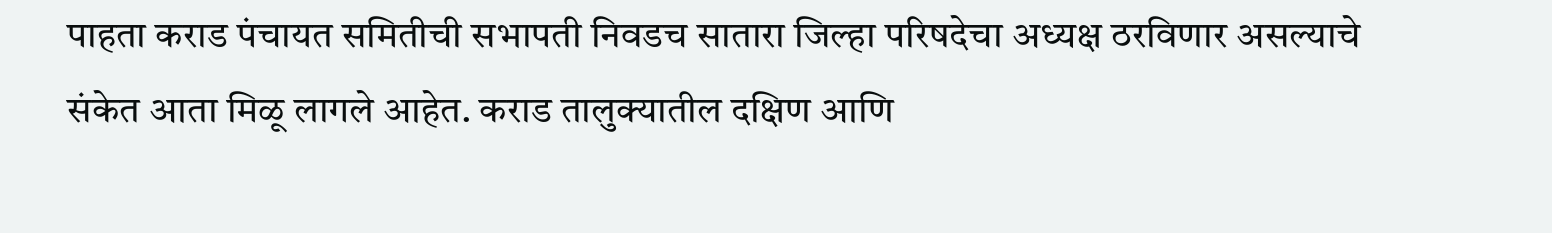पाहता कराड पंचायत समितीची सभापती निवडच सातारा जिल्हा परिषदेचा अध्यक्ष ठरविणार असल्याचे संकेत आता मिळू लागले आहेत. कराड तालुक्यातील दक्षिण आणि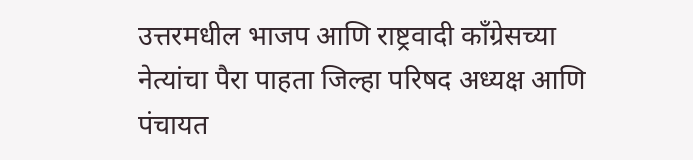उत्तरमधील भाजप आणि राष्ट्रवादी काँग्रेसच्या नेत्यांचा पैरा पाहता जिल्हा परिषद अध्यक्ष आणि पंचायत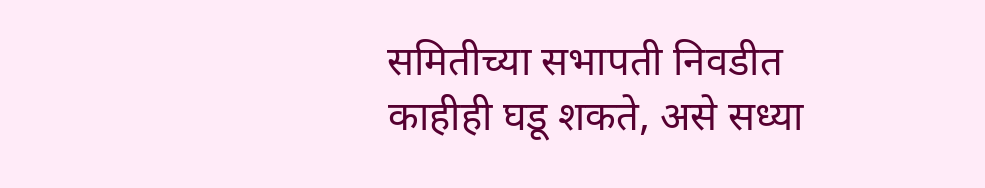समितीच्या सभापती निवडीत काहीही घडू शकते, असे सध्या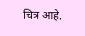चित्र आहे.